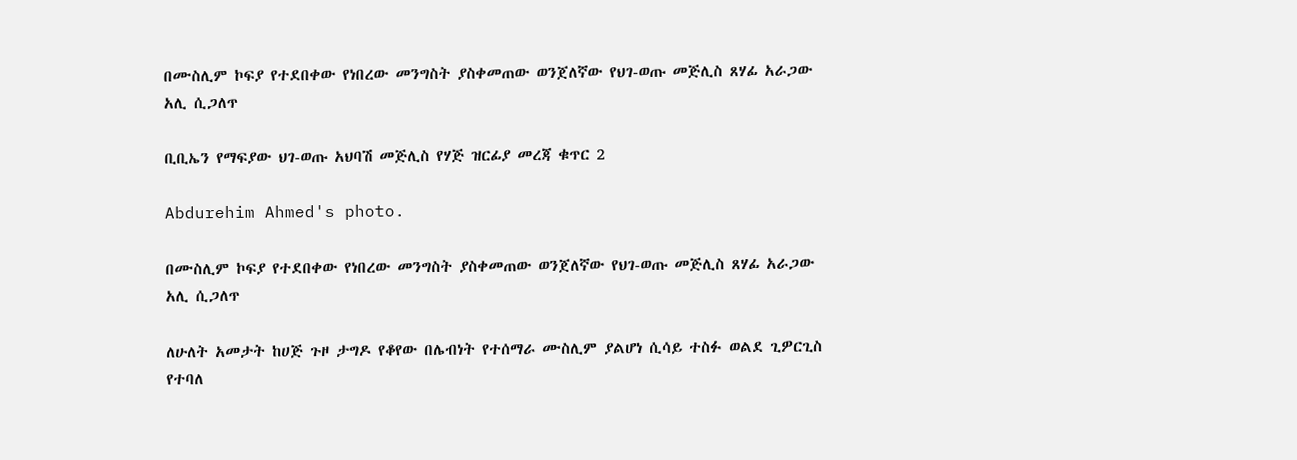በሙስሊም ኮፍያ የተደበቀው የነበረው መንግስት ያስቀመጠው ወንጀለኛው የህገ-ወጡ መጅሊስ ጸሃፊ አራጋው አሊ ሲጋለጥ

ቢቢኤን የማፍያው ህገ-ወጡ አህባሽ መጅሊስ የሃጅ ዝርፊያ መረጃ ቁጥር 2

Abdurehim Ahmed's photo.

በሙስሊም ኮፍያ የተደበቀው የነበረው መንግስት ያስቀመጠው ወንጀለኛው የህገ-ወጡ መጅሊስ ጸሃፊ አራጋው አሊ ሲጋለጥ

ለሁለት አመታት ከሀጅ ጉዞ ታግዶ የቆየው በሌብነት የተሰማራ ሙስሊም ያልሆነ ሲሳይ ተስፉ ወልደ ጊዎርጊስ የተባለ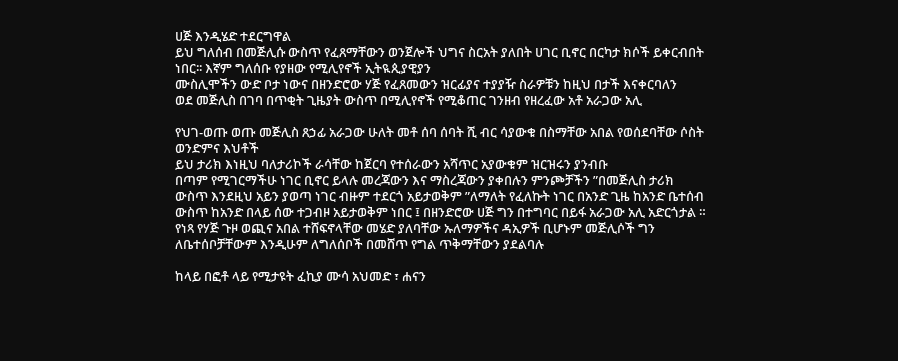ሀጅ እንዲሄድ ተደርግዋል
ይህ ግለሰብ በመጅሊሱ ውስጥ የፈጸማቸውን ወንጀሎች ህግና ስርአት ያለበት ሀገር ቢኖር በርካታ ክሶች ይቀርብበት ነበር፡፡ እኛም ግለሰቡ የያዘው የሚሊየኖች ኢትዪጲያዊያን
ሙስሊሞችን ውድ ቦታ ነውና በዘንድሮው ሃጅ የፈጸመውን ዝርፊያና ተያያዥ ስራዎቹን ከዚህ በታች እናቀርባለን
ወደ መጅሊስ በገባ በጥቂት ጊዜያት ውስጥ በሚሊየኖች የሚቆጠር ገንዘብ የዘረፈው አቶ አራጋው አሊ

የህገ-ወጡ ወጡ መጅሊስ ጸኃፊ አራጋው ሁለት መቶ ሰባ ሰባት ሺ ብር ሳያውቁ በስማቸው አበል የወሰደባቸው ሶስት ወንድምና እህቶች
ይህ ታሪክ እነዚህ ባለታሪኮች ራሳቸው ከጀርባ የተሰራውን አሻጥር አያውቁም ዝርዝሩን ያንብቡ
በጣም የሚገርማችሁ ነገር ቢኖር ይላሉ መረጃውን እና ማስረጃውን ያቀበሉን ምንጮቻችን ”በመጅሊስ ታሪክ ውስጥ እንደዚህ አይን ያወጣ ነገር ብዙም ተደርጎ አይታወቅም ”ለማለት የፈለኩት ነገር በአንድ ጊዜ ከአንድ ቤተሰብ ውስጥ ከአንድ በላይ ሰው ተጋብዞ አይታወቅም ነበር ፤ በዘንድሮው ሀጅ ግን በተግባር በይፋ አራጋው አሊ አድርጎታል ።
የነጻ የሃጅ ጉዞ ወጪና አበል ተሸፍኖላቸው መሄድ ያለባቸው ኡለማዎችና ዳኢዎች ቢሆኑም መጅሊሶች ግን ለቤተሰቦቻቸውም እንዲሁም ለግለሰቦች በመሸጥ የግል ጥቅማቸውን ያደልባሉ

ከላይ በፎቶ ላይ የሚታዩት ፈኪያ ሙሳ አህመድ ፣ ሐናን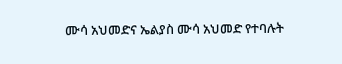ሙሳ አህመድና ኤልያስ ሙሳ አህመድ የተባሉት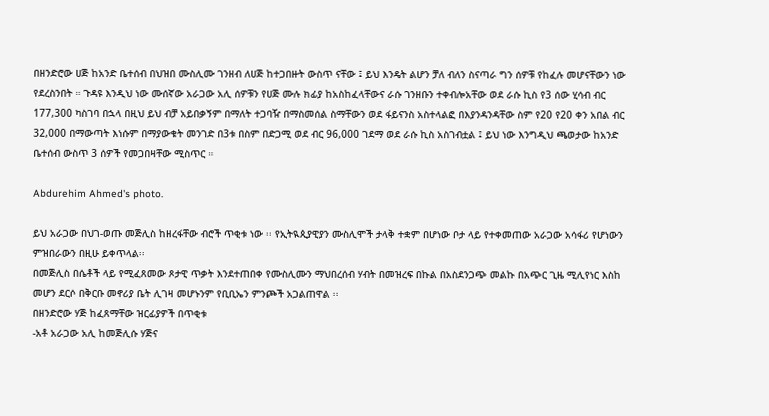በዘንድሮው ሀጅ ከአንድ ቤተሰብ በህዝበ ሙስሊሙ ገንዘብ ለሀጅ ከተጋበዙት ውስጥ ናቸው ፤ ይህ እንዴት ልሆን ቻለ ብለን ስናጣራ ግን ሰዎቹ የከፈሉ መሆናቸውን ነው የደረስንበት ። ጉዳዩ እንዲህ ነው ሙሰኛው አራጋው አሊ ሰዎቹን የሀጅ ሙሉ ክፊያ ከአስከፈላቸውና ራሱ ገንዘቡን ተቀብሎአቸው ወደ ራሱ ኪስ የ3 ሰው ሂሳብ ብር 177,300 ካስገባ በኋላ በዚህ ይህ ብቻ አይበቃኝም በማለት ተጋባዥ በማስመሰል ስማቸውን ወደ ፋይናንስ አስተላልፎ በእያንዳንዳቸው ስም የ20 የ20 ቀን አበል ብር 32,000 በማውጣት እነሱም በማያውቁት መንገድ በ3ቱ በስም በድጋሚ ወደ ብር 96,000 ገደማ ወደ ራሱ ኪስ አስገብቷል ፤ ይህ ነው እንግዲህ ጫወታው ከአንድ ቤተሰብ ውስጥ 3 ሰዎች የመጋበዛቸው ሚስጥር ።

Abdurehim Ahmed's photo.

ይህ አራጋው በህገ-ወጡ መጅሊስ ከዘረፋቸው ብሮች ጥቂቱ ነው ፡፡ የኢትዪጲያዊያን ሙስሊሞች ታላቅ ተቋም በሆነው ቦታ ላይ የተቀመጠው አራጋው አሳፋሪ የሆነውን ምዝበራውን በዚሁ ይቀጥላል፡፡
በመጅሊስ በሴቶች ላይ የሚፈጸመው ጾታዊ ጥቃት እንደተጠበቀ የሙስሊሙን ማህበረሰብ ሃብት በመዝረፍ በኩል በአስደንጋጭ መልኩ በአጭር ጊዜ ሚሊየነር እስከ መሆን ደርሶ በቅርቡ መኖሪያ ቤት ሊገዛ መሆኑንም የቢቢኤን ምንጮች አጋልጠዋል ፡፡
በዘንድሮው ሃጅ ከፈጸማቸው ዝርፊያዎች በጥቂቱ
-አቶ አራጋው አሊ ከመጅሊሱ ሃጅና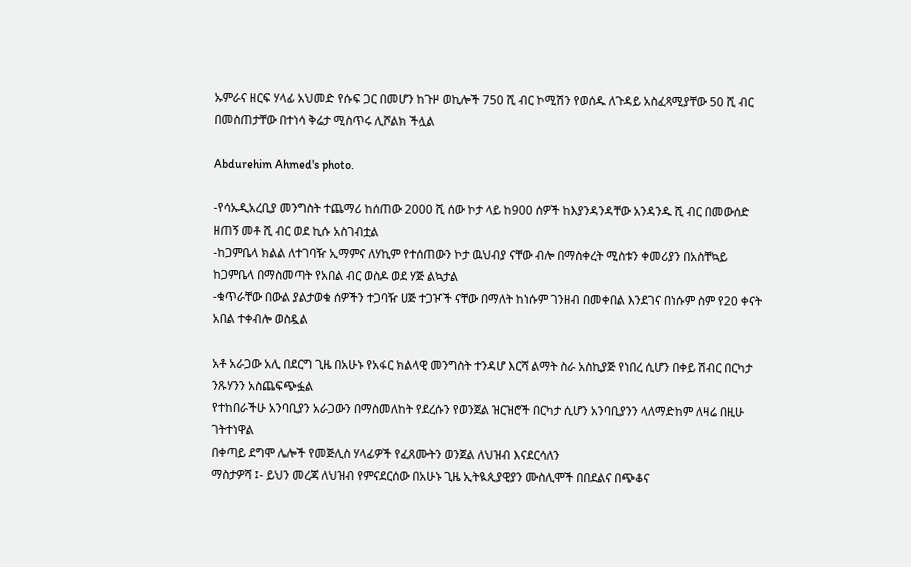ኡምራና ዘርፍ ሃላፊ አህመድ የሱፍ ጋር በመሆን ከጉዞ ወኪሎች 750 ሺ ብር ኮሚሽን የወሰዱ ለጉዳይ አስፈጻሚያቸው 50 ሺ ብር በመስጠታቸው በተነሳ ቅሬታ ሚስጥሩ ሊሾልክ ችሏል

Abdurehim Ahmed's photo.

-የሳኡዲአረቢያ መንግስት ተጨማሪ ከሰጠው 2000 ሺ ሰው ኮታ ላይ ከ900 ሰዎች ከእያንዳንዳቸው አንዳንዱ ሺ ብር በመውሰድ ዘጠኝ መቶ ሺ ብር ወደ ኪሱ አስገብቷል
-ከጋምቤላ ክልል ለተገባዥ ኢማምና ለሃኪም የተሰጠውን ኮታ ዉህብያ ናቸው ብሎ በማስቀረት ሚስቱን ቀመሪያን በአስቸኳይ ከጋምቤላ በማስመጣት የአበል ብር ወስዶ ወደ ሃጅ ልኳታል
-ቁጥራቸው በውል ያልታወቁ ሰዎችን ተጋባዥ ሀጅ ተጋዦች ናቸው በማለት ከነሱም ገንዘብ በመቀበል እንደገና በነሱም ስም የ20 ቀናት አበል ተቀብሎ ወስዷል

አቶ አራጋው አሊ በደርግ ጊዜ በአሁኑ የአፋር ክልላዊ መንግስት ተንዳሆ እርሻ ልማት ስራ አስኪያጅ የነበረ ሲሆን በቀይ ሽብር በርካታ ንጹሃንን አስጨፍጭፏል
የተከበራችሁ አንባቢያን አራጋውን በማስመለከት የደረሱን የወንጀል ዝርዝሮች በርካታ ሲሆን አንባቢያንን ላለማድከም ለዛሬ በዚሁ ገትተነዋል
በቀጣይ ደግሞ ሌሎች የመጅሊስ ሃላፊዎች የፈጸሙትን ወንጀል ለህዝብ እናደርሳለን
ማስታዎሻ ፤- ይህን መረጃ ለህዝብ የምናደርሰው በአሁኑ ጊዜ ኢትዪጲያዊያን ሙስሊሞች በበደልና በጭቆና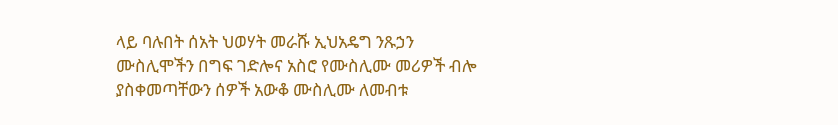ላይ ባሉበት ሰአት ህወሃት መራሹ ኢህአዴግ ንጹኃን ሙስሊሞችን በግፍ ገድሎና አስሮ የሙስሊሙ መሪዎች ብሎ ያስቀመጣቸውን ሰዎች አውቆ ሙስሊሙ ለመብቱ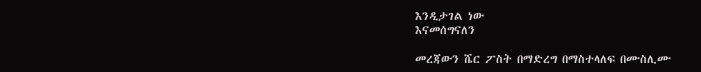እንዲታገል ነው
እናመሰግናለን

መረጃውን ሼር ፖስት በማድረግ በማስተላለፍ በሙስሊሙ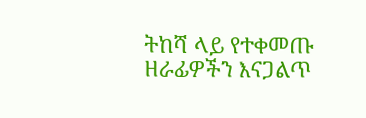ትከሻ ላይ የተቀመጡ ዘራፊዎችን እናጋልጥ